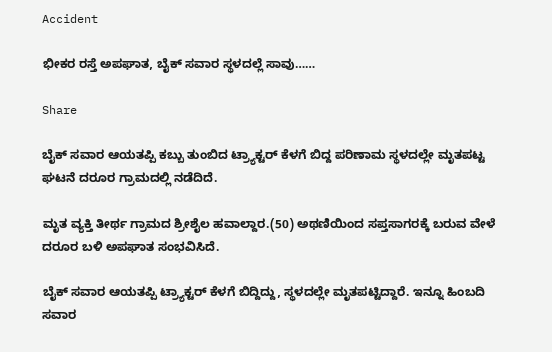Accident

ಭೀಕರ ರಸ್ತೆ ಅಪಘಾತ, ಬೈಕ್‌ ಸವಾರ ಸ್ಥಳದಲ್ಲೆ ಸಾವು……

Share

ಬೈಕ್‌ ಸವಾರ ಆಯತಪ್ಪಿ ಕಬ್ಬು ತುಂಬಿದ ಟ್ರ್ಯಾಕ್ಟ‌ರ್ ಕೆಳಗೆ ಬಿದ್ದ ಪರಿಣಾಮ ಸ್ಥಳದಲ್ಲೇ ಮೃತಪಟ್ಟ ಘಟನೆ ದರೂರ ಗ್ರಾಮದಲ್ಲಿ ನಡೆದಿದೆ.

ಮೃತ ವ್ಯಕ್ತಿ ತೀರ್ಥ ಗ್ರಾಮದ ಶ್ರೀಶೈಲ ಹವಾಲ್ದಾರ.(50) ಅಥಣಿಯಿಂದ ಸಪ್ತಸಾಗರಕ್ಕೆ ಬರುವ ವೇಳೆ ದರೂರ ಬಳಿ ಅಪಘಾತ ಸಂಭವಿಸಿದೆ.

ಬೈಕ್‌ ಸವಾರ ಆಯತಪ್ಪಿ ಟ್ರ್ಯಾಕ್ಟರ್ ಕೆಳಗೆ ಬಿದ್ದಿದ್ದು, ಸ್ಥಳದಲ್ಲೇ ಮೃತಪಟ್ಟಿದ್ದಾರೆ. ಇನ್ನೂ ಹಿಂಬದಿ ಸವಾರ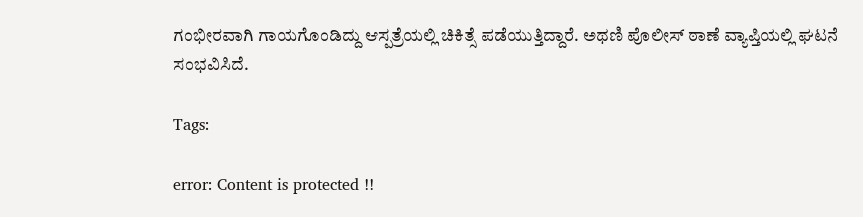ಗಂಭೀರವಾಗಿ ಗಾಯಗೊಂಡಿದ್ದು ಆಸ್ಪತ್ರೆಯಲ್ಲಿ ಚಿಕಿತ್ಸೆ ಪಡೆಯುತ್ತಿದ್ದಾರೆ. ಅಥಣಿ ಪೊಲೀಸ್ ಠಾಣೆ ವ್ಯಾಪ್ತಿಯಲ್ಲಿ ಘಟನೆ ಸಂಭವಿಸಿದೆ.

Tags:

error: Content is protected !!